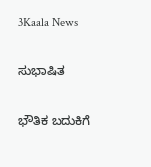3Kaala News

ಸುಭಾಷಿತ

ಭೌತಿಕ ಬದುಕಿಗೆ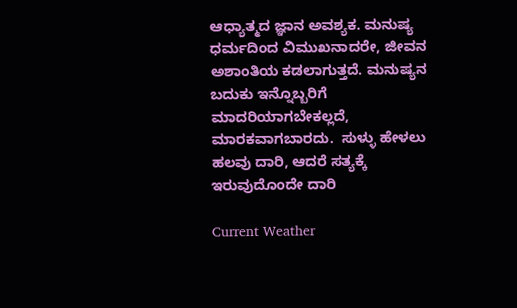ಆಧ್ಯಾತ್ಮದ ಜ್ಞಾನ ಅವಶ್ಯಕ. ಮನುಷ್ಯ ಧರ್ಮದಿಂದ ವಿಮುಖನಾದರೇ, ಜೀವನ ಅಶಾಂತಿಯ ಕಡಲಾಗುತ್ತದೆ. ಮನುಷ್ಯನ ಬದುಕು ಇನ್ನೊಬ್ಬರಿಗೆ ಮಾದರಿಯಾಗಬೇಕಲ್ಲದೆ, ಮಾರಕವಾಗಬಾರದು.  ಸುಳ್ಳು ಹೇಳಲು ಹಲವು ದಾರಿ, ಆದರೆ ಸತ್ಯಕ್ಕೆ ಇರುವುದೊಂದೇ ದಾರಿ

Current Weather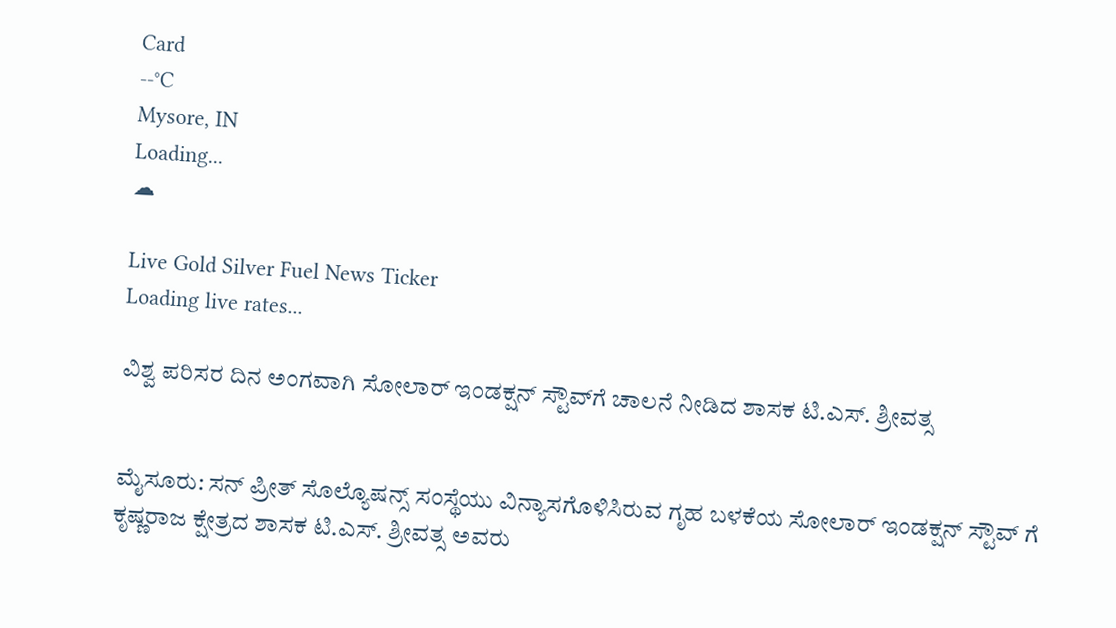Card
--°C
Mysore, IN
Loading...
☁

Live Gold Silver Fuel News Ticker
Loading live rates...

ವಿಶ್ವ ಪರಿಸರ ದಿನ ಅಂಗವಾಗಿ ಸೋಲಾರ್ ಇಂಡಕ್ಷನ್ ಸ್ಟೌವ್‌ಗೆ ಚಾಲನೆ ನೀಡಿದ ಶಾಸಕ ಟಿ.ಎಸ್. ಶ್ರೀವತ್ಸ


ಮೈಸೂರು: ಸನ್ ಪ್ರೀತ್ ಸೊಲ್ಯೊಷನ್ಸ್ ಸಂಸ್ಥೆಯು ವಿನ್ಯಾಸಗೊಳಿಸಿರುವ ಗೃಹ ಬಳಕೆಯ ಸೋಲಾರ್ ಇಂಡಕ್ಷನ್ ಸ್ಟೌವ್ ಗೆ ಕೃಷ್ಣರಾಜ ಕ್ಷೇತ್ರದ ಶಾಸಕ ಟಿ.ಎಸ್. ಶ್ರೀವತ್ಸ ಅವರು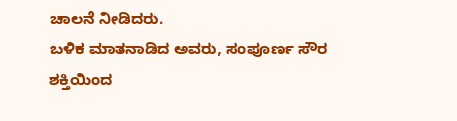ಚಾಲನೆ ನೀಡಿದರು.
ಬಳಿಕ ಮಾತನಾಡಿದ ಅವರು, ಸಂಪೂರ್ಣ ಸೌರ ಶಕ್ತಿಯಿಂದ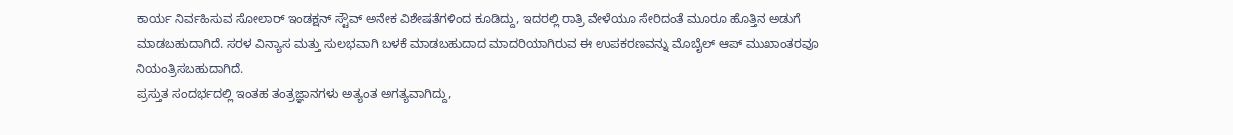ಕಾರ್ಯ ನಿರ್ವಹಿಸುವ ಸೋಲಾರ್ ಇಂಡಕ್ಷನ್ ಸ್ಟೌವ್ ಅನೇಕ ವಿಶೇಷತೆಗಳಿಂದ ಕೂಡಿದ್ದು, ಇದರಲ್ಲಿ ರಾತ್ರಿ ವೇಳೆಯೂ ಸೇರಿದಂತೆ ಮೂರೂ ಹೊತ್ತಿನ ಅಡುಗೆ ಮಾಡಬಹುದಾಗಿದೆ. ಸರಳ ವಿನ್ಯಾಸ ಮತ್ತು ಸುಲಭವಾಗಿ ಬಳಕೆ ಮಾಡಬಹುದಾದ ಮಾದರಿಯಾಗಿರುವ ಈ ಉಪಕರಣವನ್ನು ಮೊಬೈಲ್ ಆಪ್ ಮುಖಾಂತರವೂ ನಿಯಂತ್ರಿಸಬಹುದಾಗಿದೆ.
ಪ್ರಸ್ತುತ ಸಂದರ್ಭದಲ್ಲಿ ಇಂತಹ ತಂತ್ರಜ್ಞಾನಗಳು ಅತ್ಯಂತ ಅಗತ್ಯವಾಗಿದ್ದು,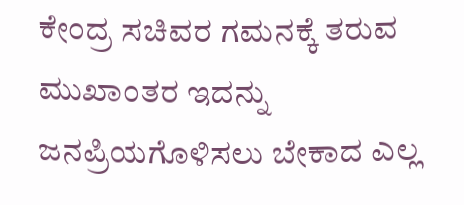ಕೇಂದ್ರ ಸಚಿವರ ಗಮನಕ್ಕೆ ತರುವ ಮುಖಾಂತರ ಇದನ್ನು ಜನಪ್ರಿಯಗೊಳಿಸಲು ಬೇಕಾದ ಎಲ್ಲ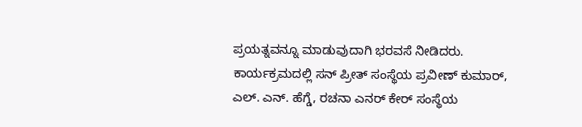ಪ್ರಯತ್ನವನ್ನೂ ಮಾಡುವುದಾಗಿ ಭರವಸೆ ನೀಡಿದರು.
ಕಾರ್ಯಕ್ರಮದಲ್ಲಿ ಸನ್ ಪ್ರೀತ್ ಸಂಸ್ಥೆಯ ಪ್ರವೀಣ್ ಕುಮಾರ್, ಎಲ್. ಎನ್. ಹೆಗ್ಡೆ, ರಚನಾ ಎನರ್ ಕೇರ್ ಸಂಸ್ಥೆಯ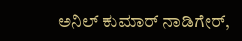ಅನಿಲ್ ಕುಮಾರ್ ನಾಡಿಗೇರ್,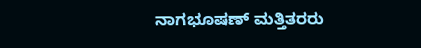ನಾಗಭೂಷಣ್ ಮತ್ತಿತರರು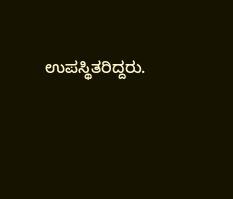ಉಪಸ್ಥಿತರಿದ್ದರು.